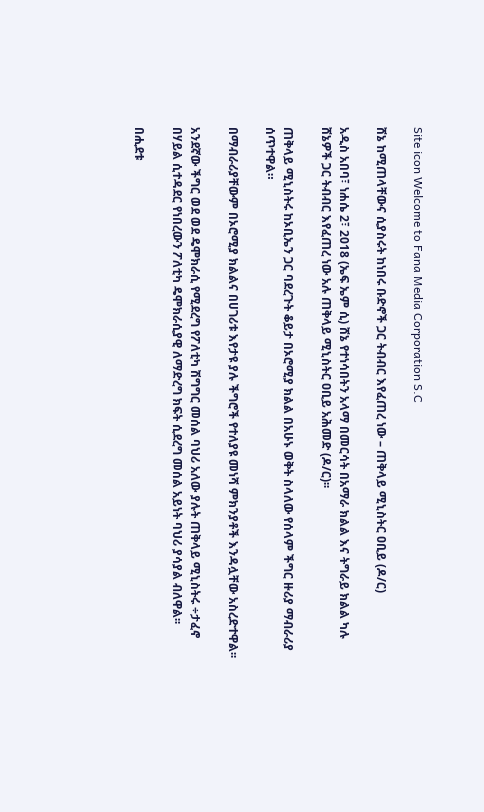Site icon Welcome to Fana Media Corporation S.C

ሸኔ ከሚጠላቸውና ሲያስሩት ከነበሩ ቡድኖች ጋር ትብብር እየፈጠረ ነው – ጠቅላይ ሚኒስትር ዐቢይ (ዶ/ር)

አዲስ አበባ፣ ነሐሴ 2፣ 2018 (ኤፍ ኤም ሲ) ሸኔ የተነሳበትን አላማ በመርሳት በአማራ ክልል እና ትግራይ ክልል ካሉ ሸኔዎች ጋር ትብብር እየፈጠረ ነው አሉ ጠቅላይ ሚኒስትር ዐቢይ አሕመድ (ዶ/ር)፡፡

ጠቅላይ ሚኒስትሩ ከኦቢኤን ጋር ባደረጉት ቆይታ በኦሮሚያ ክልል በአሁኑ ወቅት ስላለው የሰላም ችግር ዙሪያ ማብራሪያ ሰጥተዋል።

በማብራሪያቸውም በኦሮሚያ ክልልና በሀገሪቱ እየታዩ ያሉ ችግሮች የተለያዩ መነሻ ምክንያቶች እንዳሏቸው አስረድተዋል፡፡

አንደኛው ችግር ወደ ወደ ዴሞክራሲ የሚደረግ የፖለቲካ ሽግግር መሰል ባህሪ አለው ያሉት ጠቅላይ ሚኒስትሩ ÷ታፈኖ በሃይል ሲተዳደር የነበረውን ፖለቲካ ዴሞክራሲያዊ ለማድረግ ክፍት ሲደረግ መሰል አይነት ባህሪ ያሳያል ብለዋል፡፡

በሒደቱ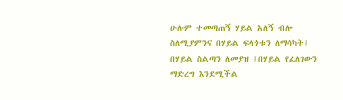ሁሉም ተመጣጠኝ ሃይል አለኝ ብሎ ስለሚያምንና በሃይል ፍላጎቱን ለማሳካት፤ በሃይል ስልጣን ለመያዝ ፤በሃይል የፈለገውን ማድረግ እንደሚችል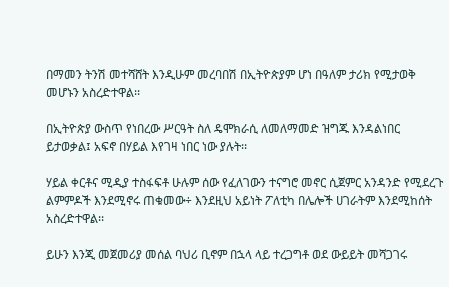በማመን ትንሽ መተሻሸት እንዲሁም መረባበሽ በኢትዮጵያም ሆነ በዓለም ታሪክ የሚታወቅ መሆኑን አስረድተዋል፡፡

በኢትዮጵያ ውስጥ የነበረው ሥርዓት ስለ ዴሞክራሲ ለመለማመድ ዝግጁ እንዳልነበር ይታወቃል፤ አፍኖ በሃይል እየገዛ ነበር ነው ያሉት፡፡

ሃይል ቀርቶና ሚዲያ ተስፋፍቶ ሁሉም ሰው የፈለገውን ተናግሮ መኖር ሲጀምር አንዳንድ የሚደረጉ ልምምዶች እንደሚኖሩ ጠቁመው÷ እንደዚህ አይነት ፖለቲካ በሌሎች ሀገራትም እንደሚከሰት አስረድተዋል፡፡

ይሁን እንጂ መጀመሪያ መሰል ባህሪ ቢኖም በኋላ ላይ ተረጋግቶ ወደ ውይይት መሻጋገሩ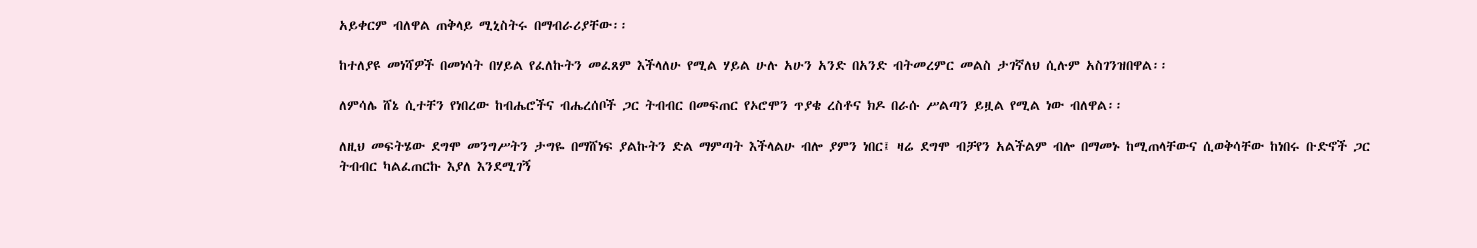አይቀርም ብለዋል ጠቅላይ ሚኒስትሩ በማብራሪያቸው፡፡

ከተለያዩ መነሻዎች በመነሳት በሃይል የፈለኩትን መፈጸም እችላለሁ የሚል ሃይል ሁሉ አሁን አንድ በአንድ ብትመረምር መልስ ታገኛለህ ሲሉም አስገንዝበዋል፡፡

ለምሳሌ ሸኔ ሲተቸን የነበረው ከብሔሮችና ብሔረሰቦች ጋር ትብብር በመፍጠር የኦሮሞን ጥያቄ ረስቶና ክዶ በራሱ ሥልጣን ይዟል የሚል ነው ብለዋል፡፡

ለዚህ መፍትሄው ደግሞ መንግሥትን ታግዬ በማሸነፍ ያልኩትን ድል ማምጣት እችላልሁ ብሎ ያምን ነበር፤ ዛሬ ደግሞ ብቻየን አልችልም ብሎ በማመኑ ከሚጠላቸውና ሲወቅሳቸው ከነበሩ ቡድኖች ጋር ትብብር ካልፈጠርኩ እያለ እንደሚገኝ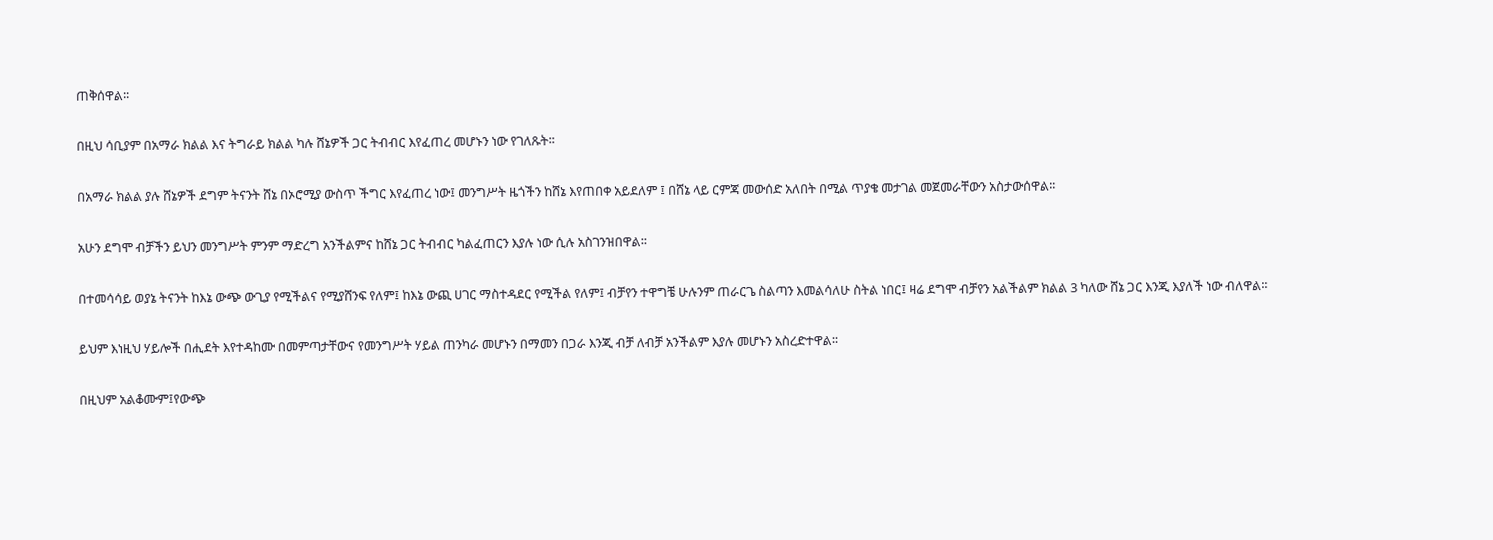ጠቅሰዋል፡፡

በዚህ ሳቢያም በአማራ ክልል እና ትግራይ ክልል ካሉ ሸኔዎች ጋር ትብብር እየፈጠረ መሆኑን ነው የገለጹት፡፡

በአማራ ክልል ያሉ ሸኔዎች ደግም ትናንት ሸኔ በኦሮሚያ ውስጥ ችግር እየፈጠረ ነው፤ መንግሥት ዜጎችን ከሸኔ እየጠበቀ አይደለም ፤ በሸኔ ላይ ርምጃ መውሰድ አለበት በሚል ጥያቄ መታገል መጀመራቸውን አስታውሰዋል፡፡

አሁን ደግሞ ብቻችን ይህን መንግሥት ምንም ማድረግ አንችልምና ከሸኔ ጋር ትብብር ካልፈጠርን እያሉ ነው ሲሉ አስገንዝበዋል፡፡

በተመሳሳይ ወያኔ ትናንት ከእኔ ውጭ ውጊያ የሚችልና የሚያሸንፍ የለም፤ ከእኔ ውጪ ሀገር ማስተዳደር የሚችል የለም፤ ብቻየን ተዋግቼ ሁሉንም ጠራርጌ ስልጣን እመልሳለሁ ስትል ነበር፤ ዛሬ ደግሞ ብቻየን አልችልም ክልል 3 ካለው ሸኔ ጋር እንጂ እያለች ነው ብለዋል፡፡

ይህም እነዚህ ሃይሎች በሒደት እየተዳከሙ በመምጣታቸውና የመንግሥት ሃይል ጠንካራ መሆኑን በማመን በጋራ እንጂ ብቻ ለብቻ አንችልም እያሉ መሆኑን አስረድተዋል፡፡

በዚህም አልቆሙም፤የውጭ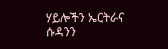ሃይሎችን ኤርትራና ሱዳንን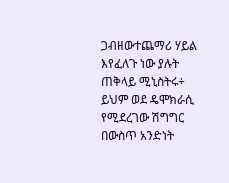ጋብዘውተጨማሪ ሃይል እየፈለጉ ነው ያሉት ጠቅላይ ሚኒስትሩ÷ ይህም ወደ ዴሞክራሲ የሚደረገው ሽግግር በውስጥ አንድነት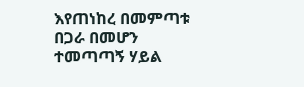እየጠነከረ በመምጣቱ በጋራ በመሆን ተመጣጣኝ ሃይል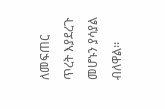ለመፍጠር ጥረት እያደረጉ መሆኑን ያሳያል ብለዋል፡፡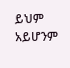ይህም አይሆንም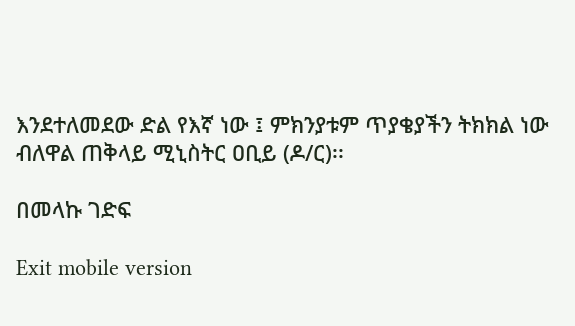እንደተለመደው ድል የእኛ ነው ፤ ምክንያቱም ጥያቄያችን ትክክል ነው ብለዋል ጠቅላይ ሚኒስትር ዐቢይ (ዶ/ር)፡፡

በመላኩ ገድፍ

Exit mobile version